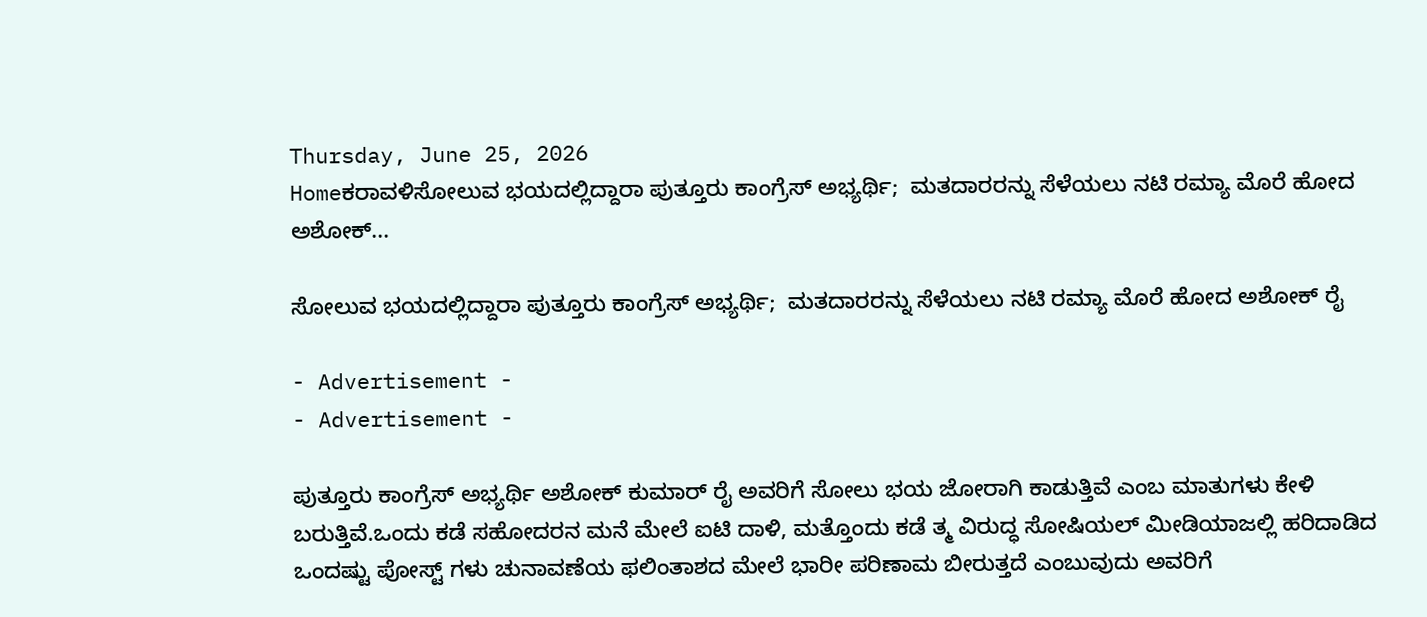Thursday, June 25, 2026
Homeಕರಾವಳಿಸೋಲುವ ಭಯದಲ್ಲಿದ್ದಾರಾ ಪುತ್ತೂರು ಕಾಂಗ್ರೆಸ್ ಅಭ್ಯರ್ಥಿ;  ಮತದಾರರನ್ನು ಸೆಳೆಯಲು ನಟಿ ರಮ್ಯಾ ಮೊರೆ ಹೋದ ಅಶೋಕ್...

ಸೋಲುವ ಭಯದಲ್ಲಿದ್ದಾರಾ ಪುತ್ತೂರು ಕಾಂಗ್ರೆಸ್ ಅಭ್ಯರ್ಥಿ;  ಮತದಾರರನ್ನು ಸೆಳೆಯಲು ನಟಿ ರಮ್ಯಾ ಮೊರೆ ಹೋದ ಅಶೋಕ್ ರೈ

- Advertisement -
- Advertisement -

ಪುತ್ತೂರು ಕಾಂಗ್ರೆಸ್ ಅಭ್ಯರ್ಥಿ ಅಶೋಕ್ ಕುಮಾರ್ ರೈ ಅವರಿಗೆ ಸೋಲು ಭಯ ಜೋರಾಗಿ ಕಾಡುತ್ತಿವೆ ಎಂಬ ಮಾತುಗಳು ಕೇಳಿ ಬರುತ್ತಿವೆ.ಒಂದು ಕಡೆ ಸಹೋದರನ ಮನೆ ಮೇಲೆ ಐಟಿ ದಾಳಿ, ಮತ್ತೊಂದು ಕಡೆ ತ್ಮ ವಿರುದ್ಧ ಸೋಷಿಯಲ್ ಮೀಡಿಯಾಜಲ್ಲಿ ಹರಿದಾಡಿದ ಒಂದಷ್ಟು ಪೋಸ್ಟ್ ಗಳು ಚುನಾವಣೆಯ ಫಲಿಂತಾಶದ ಮೇಲೆ ಭಾರೀ ಪರಿಣಾಮ ಬೀರುತ್ತದೆ ಎಂಬುವುದು ಅವರಿಗೆ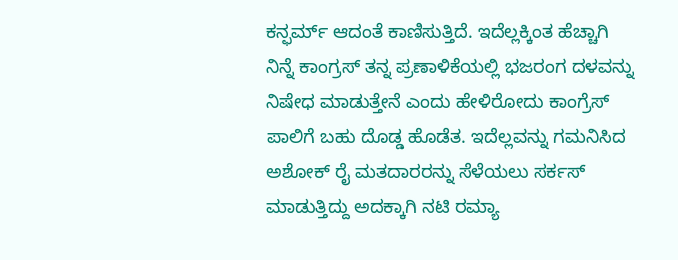ಕನ್ಫರ್ಮ್ ಆದಂತೆ ಕಾಣಿಸುತ್ತಿದೆ. ಇದೆಲ್ಲಕ್ಕಿಂತ ಹೆಚ್ಚಾಗಿ ನಿನ್ನೆ ಕಾಂಗ್ರಸ್ ತನ್ನ ಪ್ರಣಾಳಿಕೆಯಲ್ಲಿ ಭಜರಂಗ ದಳವನ್ನು ನಿಷೇಧ ಮಾಡುತ್ತೇನೆ ಎಂದು ಹೇಳಿರೋದು ಕಾಂಗ್ರೆಸ್ ಪಾಲಿಗೆ ಬಹು ದೊಡ್ಡ ಹೊಡೆತ. ಇದೆಲ್ಲವನ್ನು ಗಮನಿಸಿದ ಅಶೋಕ್ ರೈ ಮತದಾರರನ್ನು ಸೆಳೆಯಲು ಸರ್ಕಸ್ ಮಾಡುತ್ತಿದ್ದು ಅದಕ್ಕಾಗಿ ನಟಿ ರಮ್ಯಾ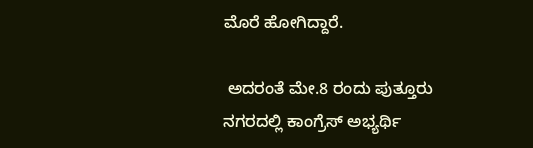ಮೊರೆ ಹೋಗಿದ್ದಾರೆ.

 ಅದರಂತೆ ಮೇ.8 ರಂದು ಪುತ್ತೂರು ನಗರದಲ್ಲಿ ಕಾಂಗ್ರೆಸ್ ಅಭ್ಯರ್ಥಿ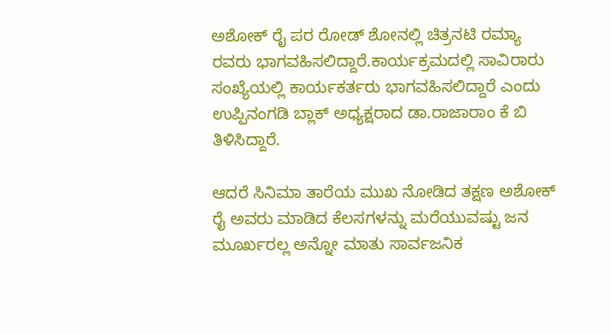ಅಶೋಕ್ ರೈ ಪರ ರೋಡ್ ಶೋನಲ್ಲಿ ಚಿತ್ರನಟಿ ರಮ್ಯಾ ರವರು ಭಾಗವಹಿಸಲಿದ್ದಾರೆ.ಕಾರ್ಯಕ್ರಮದಲ್ಲಿ ಸಾವಿರಾರು ಸಂಖ್ಯೆಯಲ್ಲಿ ಕಾರ್ಯಕರ್ತರು ಭಾಗವಹಿಸಲಿದ್ದಾರೆ ಎಂದು ಉಪ್ಪಿನಂಗಡಿ ಬ್ಲಾಕ್ ಅಧ್ಯಕ್ಷರಾದ ಡಾ.ರಾಜಾರಾಂ ಕೆ ಬಿ ತಿಳಿಸಿದ್ದಾರೆ.

ಆದರೆ ಸಿನಿಮಾ ತಾರೆಯ ಮುಖ ನೋಡಿದ ತಕ್ಷಣ ಅಶೋಕ್ ರೈ ಅವರು ಮಾಡಿದ ಕೆಲಸಗಳನ್ನು ಮರೆಯುವಷ್ಟು ಜನ ಮೂರ್ಖರಲ್ಲ ಅನ್ನೋ ಮಾತು ಸಾರ್ವಜನಿಕ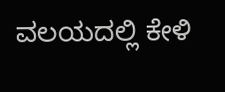ವಲಯದಲ್ಲಿ ಕೇಳಿ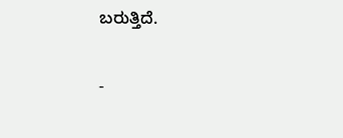ಬರುತ್ತಿದೆ.

-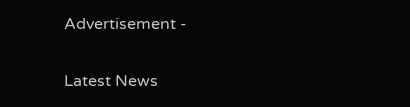Advertisement -

Latest News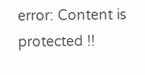error: Content is protected !!